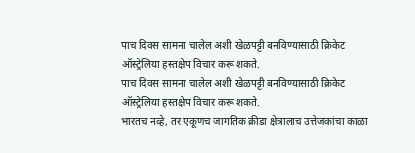पाच दिवस सामना चालेल अशी खेळपट्टी बनविण्यासाठी क्रिकेट ऑस्ट्रेलिया हस्तक्षेप विचार करू शकते.
पाच दिवस सामना चालेल अशी खेळपट्टी बनविण्यासाठी क्रिकेट ऑस्ट्रेलिया हस्तक्षेप विचार करू शकते.
भारतच नव्हे, तर एकूणच जागतिक क्रीडा क्षेत्रालाच उत्तेजकांचा काळा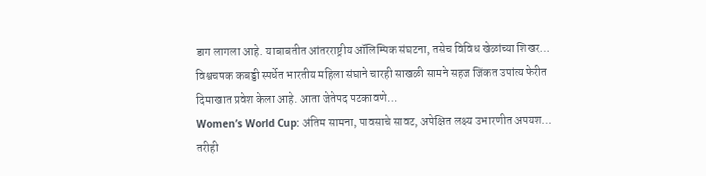डाग लागला आहे. याबाबतीत आंतरराष्ट्रीय ऑलिम्पिक संघटना, तसेच विविध खेळांच्या शिखर…
विश्वचषक कबड्डी स्पर्धेत भारतीय महिला संघाने चारही साखळी सामने सहज जिंकत उपांत्य फेरीत दिमाखात प्रवेश केला आहे. आता जेतेपद पटकावणे…
Women’s World Cup: अंतिम सामना, पावसाचे सावट, अपेक्षित लक्ष्य उभारणीत अपयश… तरीही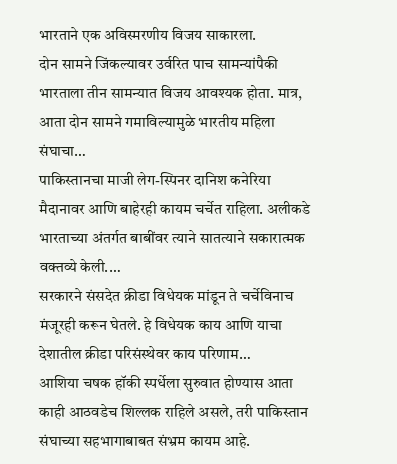भारताने एक अविस्मरणीय विजय साकारला.
दोन सामने जिंकल्यावर उर्वरित पाच सामन्यांपैकी भारताला तीन सामन्यात विजय आवश्यक होता. मात्र, आता दोन सामने गमाविल्यामुळे भारतीय महिला संघाचा…
पाकिस्तानचा माजी लेग-स्पिनर दानिश कनेरिया मैदानावर आणि बाहेरही कायम चर्चेत राहिला. अलीकडे भारताच्या अंतर्गत बाबींवर त्याने सातत्याने सकारात्मक वक्तव्ये केली.…
सरकारने संसदेत क्रीडा विधेयक मांडून ते चर्चेविनाच मंजूरही करून घेतले. हे विधेयक काय आणि याचा देशातील क्रीडा परिसंस्थेवर काय परिणाम…
आशिया चषक हॉकी स्पर्धेला सुरुवात होण्यास आता काही आठवडेच शिल्लक राहिले असले, तरी पाकिस्तान संघाच्या सहभागाबाबत संभ्रम कायम आहे.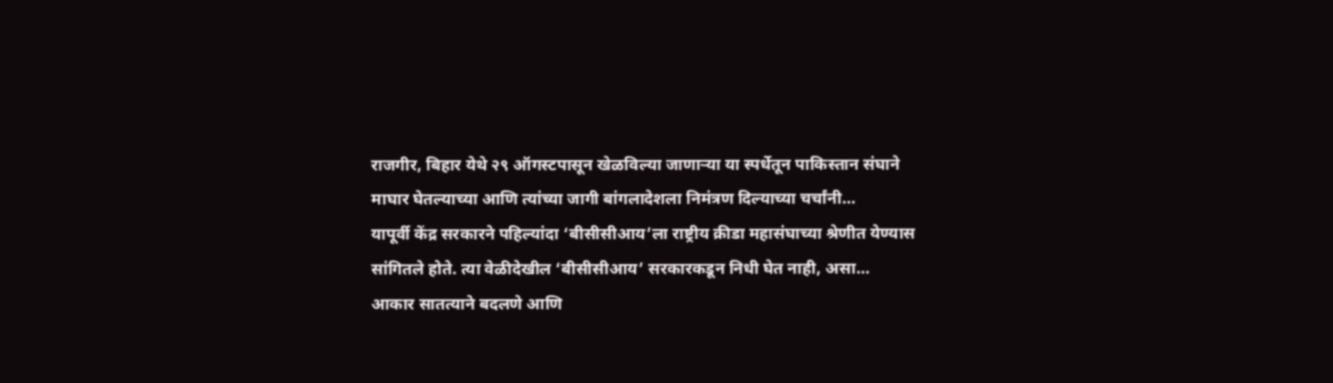राजगीर, बिहार येथे २९ ऑगस्टपासून खेळविल्या जाणाऱ्या या स्पर्धेतून पाकिस्तान संघाने माघार घेतल्याच्या आणि त्यांच्या जागी बांगलादेशला निमंत्रण दिल्याच्या चर्चांनी…
यापूर्वी केंद्र सरकारने पहिल्यांदा ‘बीसीसीआय’ला राष्ट्रीय क्रीडा महासंघाच्या श्रेणीत येण्यास सांगितले होते. त्या वेळीदेखील ‘बीसीसीआय’ सरकारकडून निधी घेत नाही, असा…
आकार सातत्याने बदलणे आणि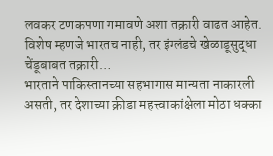लवकर टणकपणा गमावणे अशा तक्रारी वाढत आहेत. विशेष म्हणजे भारतच नाही, तर इंग्लंडचे खेळाडूसुद्धा चेंडूबाबत तक्रारी…
भारताने पाकिस्तानच्या सहभागास मान्यता नाकारली असती, तर देशाच्या क्रीडा महत्त्वाकांक्षेला मोठा धक्का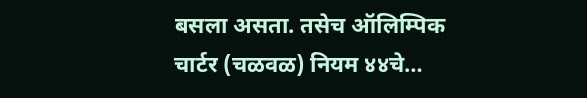बसला असता. तसेच ऑलिम्पिक चार्टर (चळवळ) नियम ४४चे…